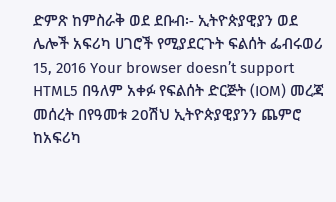ድምጽ ከምስራቅ ወደ ደቡብ፡- ኢትዮጵያዊያን ወደ ሌሎች አፍሪካ ሀገሮች የሚያደርጉት ፍልሰት ፌብሩወሪ 15, 2016 Your browser doesn’t support HTML5 በዓለም አቀፉ የፍልሰት ድርጅት (IOM) መረጃ መሰረት በየዓመቱ 20ሽህ ኢትዮጵያዊያንን ጨምሮ ከአፍሪካ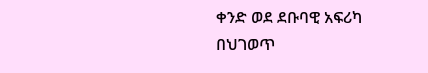ቀንድ ወደ ደቡባዊ አፍሪካ በህገወጥ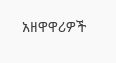አዘዋዋሪዎች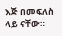እጅ በመፍለስ ላይ ናቸው።